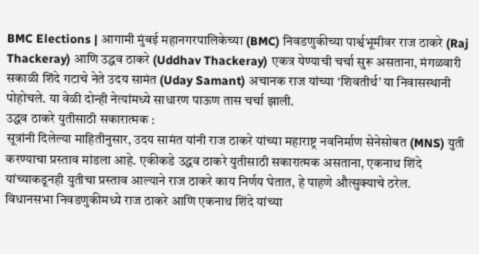BMC Elections | आगामी मुंबई महानगरपालिकेच्या (BMC) निवडणुकीच्या पार्श्वभूमीवर राज ठाकरे (Raj Thackeray) आणि उद्धव ठाकरे (Uddhav Thackeray) एकत्र येण्याची चर्चा सुरू असताना, मंगळवारी सकाळी शिंदे गटाचे नेते उदय सामंत (Uday Samant) अचानक राज यांच्या ‘शिवतीर्थ’ या निवासस्थानी पोहोचले. या वेळी दोन्ही नेत्यांमध्ये साधारण पाऊण तास चर्चा झाली.
उद्धव ठाकरे युतीसाठी सकारात्मक :
सूत्रांनी दिलेल्या माहितीनुसार, उदय सामंत यांनी राज ठाकरे यांच्या महाराष्ट्र नवनिर्माण सेनेसोबत (MNS) युती करण्याचा प्रस्ताव मांडला आहे. एकीकडे उद्धव ठाकरे युतीसाठी सकारात्मक असताना, एकनाथ शिंदे यांच्याकडूनही युतीचा प्रस्ताव आल्याने राज ठाकरे काय निर्णय घेतात, हे पाहणे औत्सुक्याचे ठरेल.
विधानसभा निवडणुकीमध्ये राज ठाकरे आणि एकनाथ शिंदे यांच्या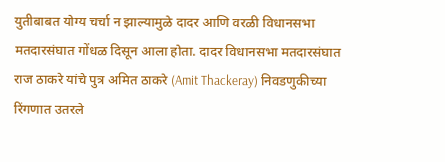युतीबाबत योग्य चर्चा न झाल्यामुळे दादर आणि वरळी विधानसभा मतदारसंघात गोंधळ दिसून आला होता. दादर विधानसभा मतदारसंघात राज ठाकरे यांचे पुत्र अमित ठाकरे (Amit Thackeray) निवडणुकीच्या रिंगणात उतरले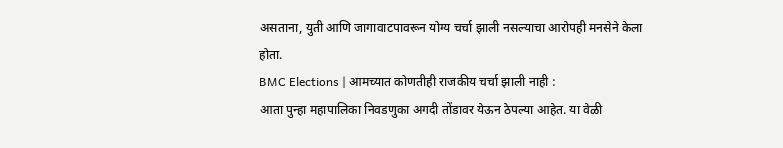असताना, युती आणि जागावाटपावरून योग्य चर्चा झाली नसल्याचा आरोपही मनसेने केला होता.
BMC Elections | आमच्यात कोणतीही राजकीय चर्चा झाली नाही :
आता पुन्हा महापालिका निवडणुका अगदी तोंडावर येऊन ठेपल्या आहेत. या वेळी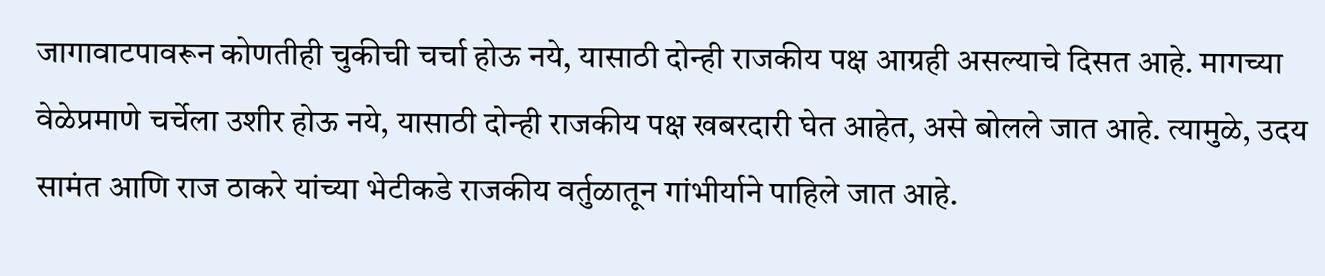जागावाटपावरून कोणतीही चुकीची चर्चा होऊ नये, यासाठी दोन्ही राजकीय पक्ष आग्रही असल्याचे दिसत आहे. मागच्या वेळेप्रमाणे चर्चेला उशीर होऊ नये, यासाठी दोन्ही राजकीय पक्ष खबरदारी घेत आहेत, असे बोलले जात आहे. त्यामुळे, उदय सामंत आणि राज ठाकरे यांच्या भेटीकडे राजकीय वर्तुळातून गांभीर्याने पाहिले जात आहे.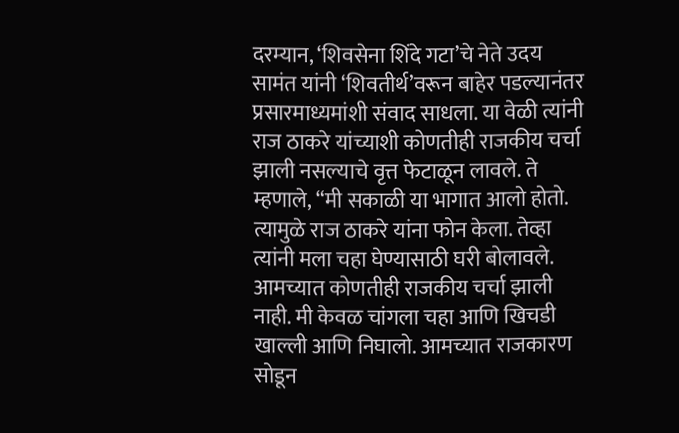दरम्यान, ‘शिवसेना शिंदे गटा’चे नेते उदय सामंत यांनी ‘शिवतीर्थ’वरून बाहेर पडल्यानंतर प्रसारमाध्यमांशी संवाद साधला. या वेळी त्यांनी राज ठाकरे यांच्याशी कोणतीही राजकीय चर्चा झाली नसल्याचे वृत्त फेटाळून लावले. ते म्हणाले, “मी सकाळी या भागात आलो होतो. त्यामुळे राज ठाकरे यांना फोन केला. तेव्हा त्यांनी मला चहा घेण्यासाठी घरी बोलावले. आमच्यात कोणतीही राजकीय चर्चा झाली नाही. मी केवळ चांगला चहा आणि खिचडी खाल्ली आणि निघालो. आमच्यात राजकारण सोडून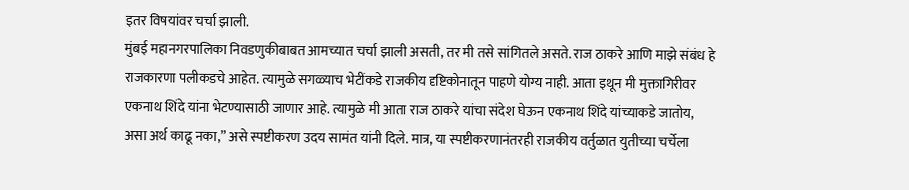इतर विषयांवर चर्चा झाली.
मुंबई महानगरपालिका निवडणुकीबाबत आमच्यात चर्चा झाली असती, तर मी तसे सांगितले असते. राज ठाकरे आणि माझे संबंध हे राजकारणा पलीकडचे आहेत. त्यामुळे सगळ्याच भेटींकडे राजकीय दृष्टिकोनातून पाहणे योग्य नाही. आता इथून मी मुक्तागिरीवर एकनाथ शिंदे यांना भेटण्यासाठी जाणार आहे. त्यामुळे मी आता राज ठाकरे यांचा संदेश घेऊन एकनाथ शिंदे यांच्याकडे जातोय, असा अर्थ काढू नका,” असे स्पष्टीकरण उदय सामंत यांनी दिले. मात्र, या स्पष्टीकरणानंतरही राजकीय वर्तुळात युतीच्या चर्चेला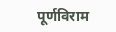पूर्णविराम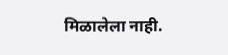मिळालेला नाही.